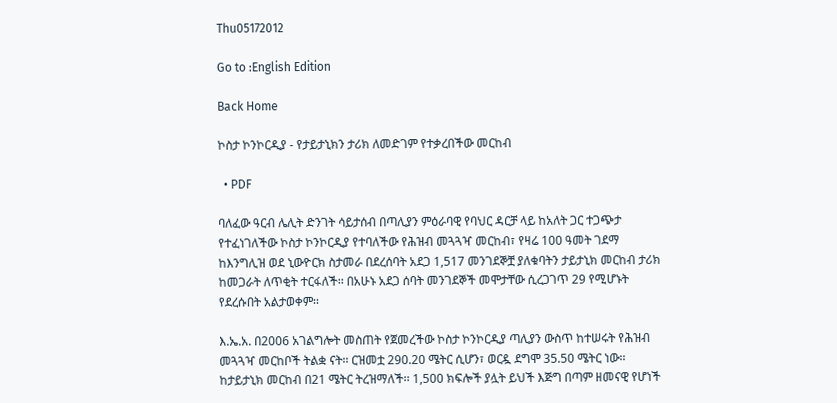Thu05172012

Go to :English Edition

Back Home

ኮስታ ኮንኮርዲያ - የታይታኒክን ታሪክ ለመድገም የተቃረበችው መርከብ

  • PDF

ባለፈው ዓርብ ሌሊት ድንገት ሳይታሰብ በጣሊያን ምዕራባዊ የባህር ዳርቻ ላይ ከአለት ጋር ተጋጭታ የተፈነገለችው ኮስታ ኮንኮርዲያ የተባለችው የሕዝብ መጓጓዣ መርከብ፣ የዛሬ 100 ዓመት ገደማ ከእንግሊዝ ወደ ኒውዮርክ ስታመራ በደረሰባት አደጋ 1,517 መንገደኞቿ ያለቁባትን ታይታኒክ መርከብ ታሪክ ከመጋራት ለጥቂት ተርፋለች፡፡ በአሁኑ አደጋ ሰባት መንገደኞች መሞታቸው ሲረጋገጥ 29 የሚሆኑት የደረሱበት አልታወቀም፡፡

እ.ኤ.አ. በ2006 አገልግሎት መስጠት የጀመረችው ኮስታ ኮንኮርዲያ ጣሊያን ውስጥ ከተሠሩት የሕዝብ መጓጓዣ መርከቦች ትልቋ ናት፡፡ ርዝመቷ 290.20 ሜትር ሲሆን፣ ወርዷ ደግሞ 35.50 ሜትር ነው፡፡ ከታይታኒክ መርከብ በ21 ሜትር ትረዝማለች፡፡ 1,500 ክፍሎች ያሏት ይህች እጅግ በጣም ዘመናዊ የሆነች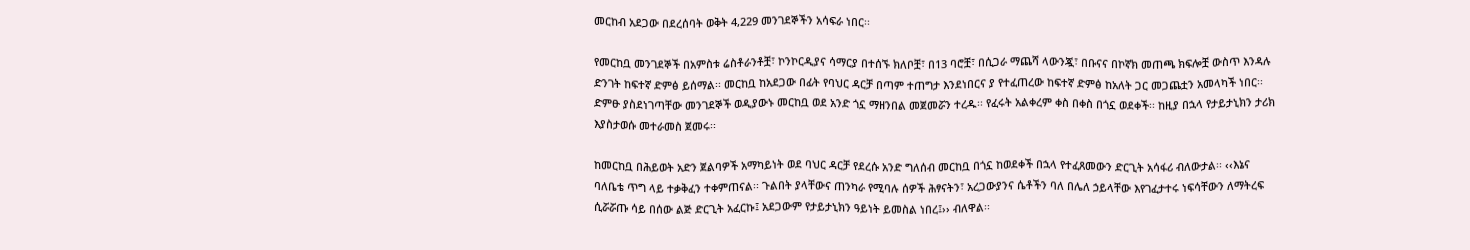መርከብ አደጋው በደረሰባት ወቅት 4,229 መንገደኞችን አሳፍራ ነበር፡፡

የመርከቧ መንገደኞች በአምስቱ ሬስቶራንቶቿ፣ ኮንኮርዲያና ሳማርያ በተሰኙ ክለቦቿ፣ በ13 ባሮቿ፣ በሲጋራ ማጨሻ ላውንጇ፣ በቡናና በኮኛክ መጠጫ ክፍሎቿ ውስጥ እንዳሉ ድንገት ከፍተኛ ድምፅ ይሰማል፡፡ መርከቧ ከአደጋው በፊት የባህር ዳርቻ በጣም ተጠግታ እንደነበርና ያ የተፈጠረው ከፍተኛ ድምፅ ከአለት ጋር መጋጨቷን አመላካች ነበር፡፡ ድምፁ ያስደነገጣቸው መንገደኞች ወዲያውኑ መርከቧ ወደ አንድ ጎኗ ማዘንበል መጀመሯን ተረዱ፡፡ የፈሩት አልቀረም ቀስ በቀስ በጎኗ ወደቀች፡፡ ከዚያ በኋላ የታይታኒክን ታሪክ እያስታወሱ መተራመስ ጀመሩ፡፡

ከመርከቧ በሕይወት አድን ጀልባዎች አማካይነት ወደ ባህር ዳርቻ የደረሱ አንድ ግለሰብ መርከቧ በጎኗ ከወደቀች በኋላ የተፈጸመውን ድርጊት አሳፋሪ ብለውታል፡፡ ‹‹እኔና ባለቤቴ ጥግ ላይ ተቃቅፈን ተቀምጠናል፡፡ ጉልበት ያላቸውና ጠንካራ የሚባሉ ሰዎች ሕፃናትን፣ አረጋውያንና ሴቶችን ባለ በሌለ ኃይላቸው እየገፈታተሩ ነፍሳቸውን ለማትረፍ ሲሯሯጡ ሳይ በሰው ልጅ ድርጊት አፈርኩ፤ አደጋውም የታይታኒክን ዓይነት ይመስል ነበረ፤›› ብለዋል፡፡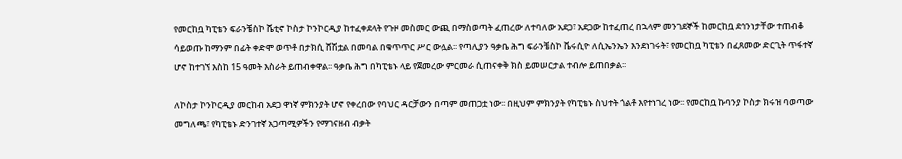የመርከቧ ካፒቴን ፍራንቼስኮ ሼቲኖ ኮስታ ኮንኮርዲያ ከተፈቀደላት የጉዞ መስመር ውጪ በማስወጣት ፈጠረው ለተባለው አደጋ፣ አደጋው ከተፈጠረ በኋላም መንገደኞች ከመርከቧ ደኅንነታቸው ተጠብቆ ሳይወጡ ከማንም በፊት ቀድሞ ወጥቶ በታክሲ ሸሽቷል በመባል በቁጥጥር ሥር ውሏል፡፡ የጣሊያን ዓቃቤ ሕግ ፍራንቼስኮ ቬሩሲዮ ለሲኤንኤን እንደነገሩት፣ የመርከቧ ካፒቴን በፈጸመው ድርጊት ጥፋተኛ ሆኖ ከተገኘ እስከ 15 ዓመት እስራት ይጠብቀዋል፡፡ ዓቃቤ ሕግ በካፒቴኑ ላይ የጀመረው ምርመራ ሲጠናቀቅ ክስ ይመሠርታል ተብሎ ይጠበቃል፡፡

ለኮስታ ኮንኮርዲያ መርከብ አደጋ ዋነኛ ምክንያት ሆኖ የቀረበው የባህር ዳርቻውን በጣም መጠጋቷ ነው፡፡ በዚህም ምክንያት የካፒቴኑ ስህተት ጎልቶ እየተነገረ ነው፡፡ የመርከቧ ኩባንያ ኮስታ ክሩዝ ባወጣው መግለጫ፣ የካፒቴኑ ድንገተኛ አጋጣሚዎችን የማገናዘብ ብቃት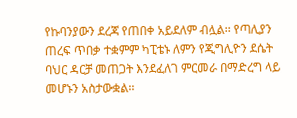የኩባንያውን ደረጃ የጠበቀ አይደለም ብሏል፡፡ የጣሊያን ጠረፍ ጥበቃ ተቋምም ካፒቴኑ ለምን የጂግሊዮን ደሴት ባህር ዳርቻ መጠጋት እንደፈለገ ምርመራ በማድረግ ላይ መሆኑን አስታውቋል፡፡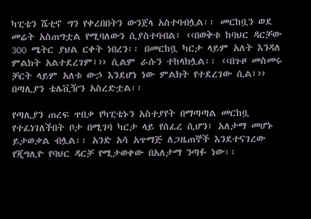ካፒቴን ሼቲኖ ግን የቀረበበትን ውንጀላ አስተባብሏል፡፡ መርከቧን ወደ መሬት አስጠግቷል የሚባለውን ሲያስተባብል፣ ‹‹በወቅቱ ከባህር ዳርቻው 300 ሜትር ያህል ርቀት ነበረን፡፡ በመርከቧ ካርታ ላይም አለት እንዳለ ምልክት አልተደረገም፤›› ሲልም ራሱን ተከላክሏል፡፡ ‹‹በጉዞ መስመሩ ቻርት ላይም አለቱ ውኃ እንደሆነ ነው ምልክት የተደረገው ሲል፤›› በጣሊያን ቴሌቪዥን አስረድቷል፡፡

የጣሊያን ጠረፍ ጥበቃ የካፒቴኑን አስተያየት በማጣጣል መርከቧ የተፈነገለችበት ቦታ በሚገባ ካርታ ላይ የሰፈረ ሲሆን፣ አለታማ መሆኑ ይታወቃል ብሏል፡፡ አንድ አሳ አጥማጅ ለጋዜጠኞች እንደተናገረው የጂግሊዮ የባህር ዳርቻ የሚታወቀው በአለታማ ንጣፉ ነው፡፡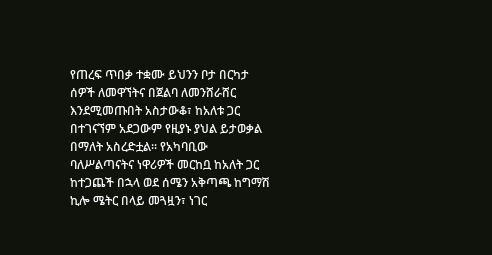የጠረፍ ጥበቃ ተቋሙ ይህንን ቦታ በርካታ ሰዎች ለመዋኘትና በጀልባ ለመንሸራሸር እንደሚመጡበት አስታውቆ፣ ከአለቱ ጋር በተገናኘም አደጋውም የዚያኑ ያህል ይታወቃል በማለት አስረድቷል፡፡ የአካባቢው ባለሥልጣናትና ነዋሪዎች መርከቧ ከአለት ጋር ከተጋጨች በኋላ ወደ ሰሜን አቅጣጫ ከግማሽ ኪሎ ሜትር በላይ መጓዟን፣ ነገር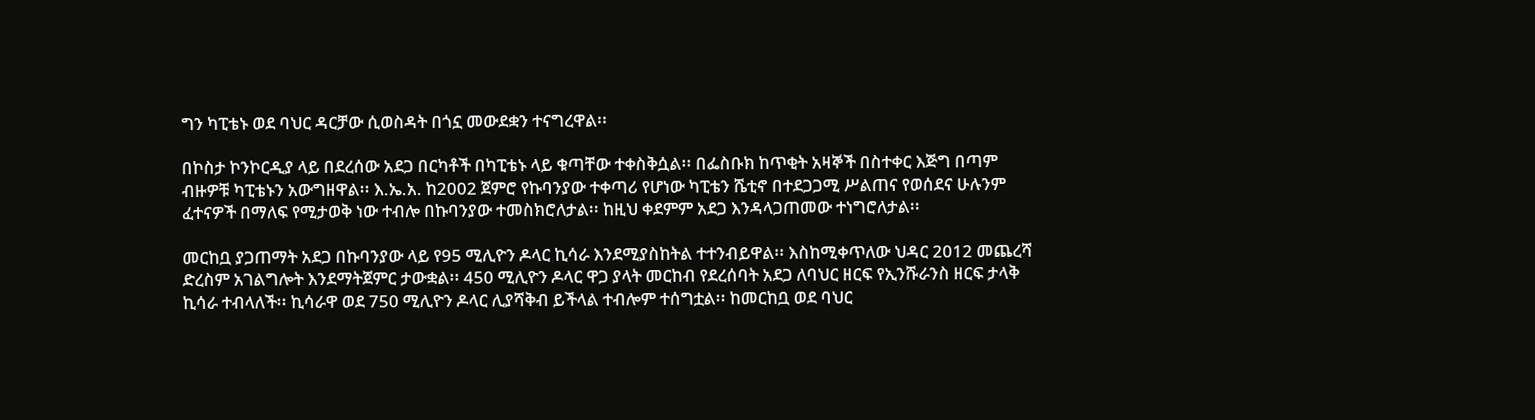ግን ካፒቴኑ ወደ ባህር ዳርቻው ሲወስዳት በጎኗ መውደቋን ተናግረዋል፡፡

በኮስታ ኮንኮርዲያ ላይ በደረሰው አደጋ በርካቶች በካፒቴኑ ላይ ቁጣቸው ተቀስቅሷል፡፡ በፌስቡክ ከጥቂት አዛኞች በስተቀር እጅግ በጣም ብዙዎቹ ካፒቴኑን አውግዘዋል፡፡ እ.ኤ.አ. ከ2002 ጀምሮ የኩባንያው ተቀጣሪ የሆነው ካፒቴን ሼቲኖ በተደጋጋሚ ሥልጠና የወሰደና ሁሉንም ፈተናዎች በማለፍ የሚታወቅ ነው ተብሎ በኩባንያው ተመስክሮለታል፡፡ ከዚህ ቀደምም አደጋ እንዳላጋጠመው ተነግሮለታል፡፡

መርከቧ ያጋጠማት አደጋ በኩባንያው ላይ የ95 ሚሊዮን ዶላር ኪሳራ እንደሚያስከትል ተተንብይዋል፡፡ እስከሚቀጥለው ህዳር 2012 መጨረሻ ድረስም አገልግሎት እንደማትጀምር ታውቋል፡፡ 450 ሚሊዮን ዶላር ዋጋ ያላት መርከብ የደረሰባት አደጋ ለባህር ዘርፍ የኢንሹራንስ ዘርፍ ታላቅ ኪሳራ ተብላለች፡፡ ኪሳራዋ ወደ 750 ሚሊዮን ዶላር ሊያሻቅብ ይችላል ተብሎም ተሰግቷል፡፡ ከመርከቧ ወደ ባህር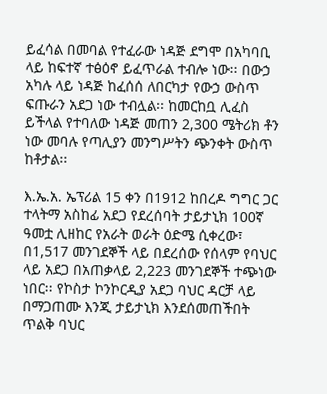ይፈሳል በመባል የተፈራው ነዳጅ ደግሞ በአካባቢ ላይ ከፍተኛ ተፅዕኖ ይፈጥራል ተብሎ ነው፡፡ በውኃ አካሉ ላይ ነዳጅ ከፈሰሰ ለበርካታ የውኃ ውስጥ ፍጡራን አደጋ ነው ተብሏል፡፡ ከመርከቧ ሊፈስ ይችላል የተባለው ነዳጅ መጠን 2,300 ሜትሪክ ቶን ነው መባሉ የጣሊያን መንግሥትን ጭንቀት ውስጥ ከቶታል፡፡

እ.ኤ.አ. ኤፕሪል 15 ቀን በ1912 ከበረዶ ግግር ጋር ተላትማ አስከፊ አደጋ የደረሰባት ታይታኒክ 100ኛ ዓመቷ ሊዘከር የአራት ወራት ዕድሜ ሲቀረው፣ በ1,517 መንገደኞች ላይ በደረሰው የሰላም የባህር ላይ አደጋ በአጠቃላይ 2,223 መንገደኞች ተጭነው ነበር፡፡ የኮስታ ኮንኮርዲያ አደጋ ባህር ዳርቻ ላይ በማጋጠሙ እንጂ ታይታኒክ እንደሰመጠችበት ጥልቅ ባህር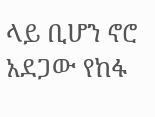ላይ ቢሆን ኖሮ አደጋው የከፋ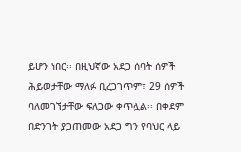ይሆን ነበር፡፡ በዚህኛው አደጋ ሰባት ሰዎች ሕይወታቸው ማለፉ ቢረጋገጥም፣ 29 ሰዎች ባለመገኘታቸው ፍለጋው ቀጥሏል፡፡ በቀደም በድንገት ያጋጠመው አደጋ ግን የባህር ላይ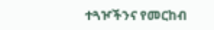ተጓዦችንና የመርከብ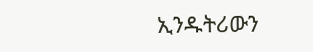ኢንዱትሪውን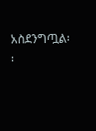አስደንግጧል፡፡